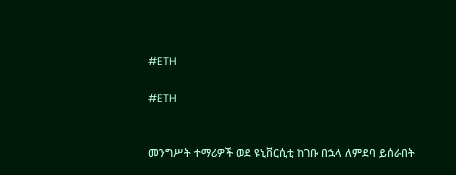#ETH

#ETH


መንግሥት ተማሪዎች ወደ ዩኒቨርሲቲ ከገቡ በኋላ ለምደባ ይሰራበት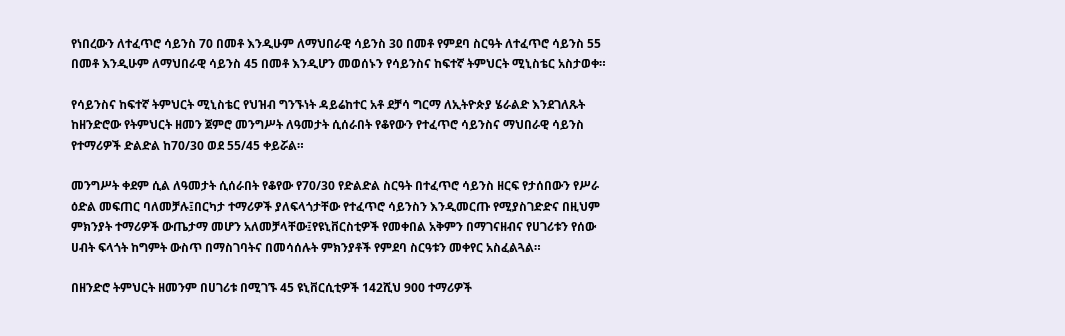የነበረውን ለተፈጥሮ ሳይንስ 70 በመቶ እንዲሁም ለማህበራዊ ሳይንስ 30 በመቶ የምደባ ስርዓት ለተፈጥሮ ሳይንስ 55 በመቶ እንዲሁም ለማህበራዊ ሳይንስ 45 በመቶ እንዲሆን መወሰኑን የሳይንስና ከፍተኛ ትምህርት ሚኒስቴር አስታወቀ።

የሳይንስና ከፍተኛ ትምህርት ሚኒስቴር የህዝብ ግንኙነት ዳይሬከተር አቶ ደቻሳ ግርማ ለኢትዮጵያ ሄራልድ እንደገለጹት ከዘንድሮው የትምህርት ዘመን ጀምሮ መንግሥት ለዓመታት ሲሰራበት የቆየውን የተፈጥሮ ሳይንስና ማህበራዊ ሳይንስ የተማሪዎች ድልድል ከ70/30 ወደ 55/45 ቀይሯል።

መንግሥት ቀደም ሲል ለዓመታት ሲሰራበት የቆየው የ70/30 የድልድል ስርዓት በተፈጥሮ ሳይንስ ዘርፍ የታሰበውን የሥራ ዕድል መፍጠር ባለመቻሉ፤በርካታ ተማሪዎች ያለፍላጎታቸው የተፈጥሮ ሳይንስን እንዲመርጡ የሚያስገድድና በዚህም ምክንያት ተማሪዎች ውጤታማ መሆን አለመቻላቸው፤የዩኒቨርስቲዎች የመቀበል አቅምን በማገናዘብና የሀገሪቱን የሰው ሀብት ፍላጎት ከግምት ውስጥ በማስገባትና በመሳሰሉት ምክንያቶች የምደባ ስርዓቱን መቀየር አስፈልጓል።

በዘንድሮ ትምህርት ዘመንም በሀገሪቱ በሚገኙ 45 ዩኒቨርሲቲዎች 142ሺህ 900 ተማሪዎች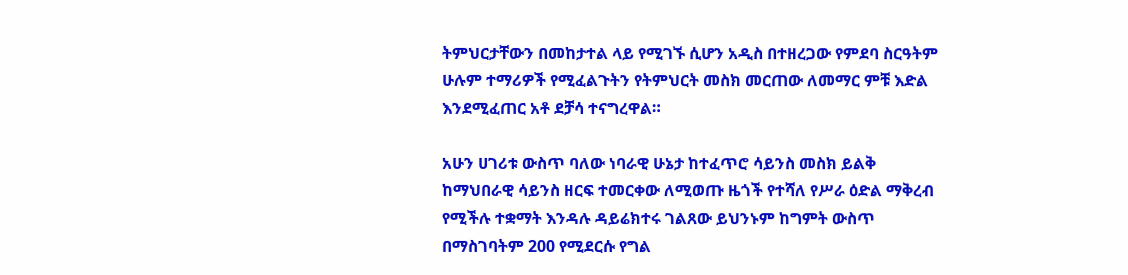ትምህርታቸውን በመከታተል ላይ የሚገኙ ሲሆን አዲስ በተዘረጋው የምደባ ስርዓትም ሁሉም ተማሪዎች የሚፈልጉትን የትምህርት መስክ መርጠው ለመማር ምቹ እድል እንደሚፈጠር አቶ ደቻሳ ተናግረዋል።

አሁን ሀገሪቱ ውስጥ ባለው ነባራዊ ሁኔታ ከተፈጥሮ ሳይንስ መስክ ይልቅ ከማህበራዊ ሳይንስ ዘርፍ ተመርቀው ለሚወጡ ዜጎች የተሻለ የሥራ ዕድል ማቅረብ የሚችሉ ተቋማት እንዳሉ ዳይሬክተሩ ገልጸው ይህንኑም ከግምት ውስጥ በማስገባትም 200 የሚደርሱ የግል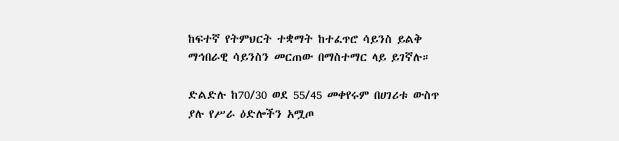ከፍተኛ የትምህርት ተቋማት ከተፈጥሮ ሳይንስ ይልቅ ማኅበራዊ ሳይንስን መርጠው በማስተማር ላይ ይገኛሉ።

ድልድሉ ከ70/30 ወደ 55/45 መቀየሩም በሀገሪቱ ውስጥ ያሉ የሥራ ዕድሎችን አሟጦ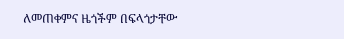ለመጠቀምና ዜጎችም በፍላጎታቸው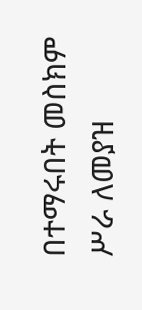በተማሩበት መስክም ሥራ ለመያዝ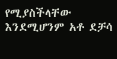የሚያስችላቸው እንደሚሆንም አቶ ደቻሳ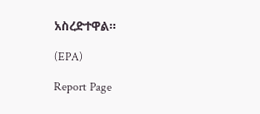አስረድተዋል።

(EPA)

Report Page